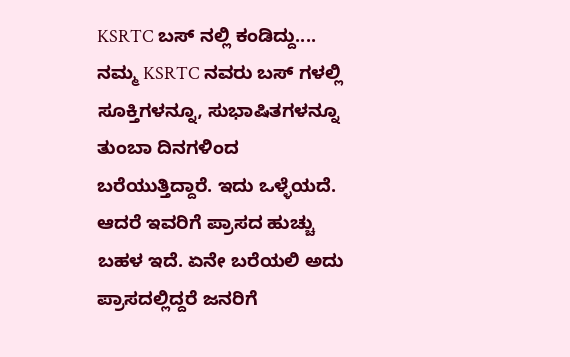KSRTC ಬಸ್ ನಲ್ಲಿ ಕಂಡಿದ್ದು....
ನಮ್ಮ KSRTC ನವರು ಬಸ್ ಗಳಲ್ಲಿ ಸೂಕ್ತಿಗಳನ್ನೂ, ಸುಭಾಷಿತಗಳನ್ನೂ ತುಂಬಾ ದಿನಗಳಿಂದ ಬರೆಯುತ್ತಿದ್ದಾರೆ. ಇದು ಒಳ್ಳೆಯದೆ. ಆದರೆ ಇವರಿಗೆ ಪ್ರಾಸದ ಹುಚ್ಚು ಬಹಳ ಇದೆ. ಏನೇ ಬರೆಯಲಿ ಅದು ಪ್ರಾಸದಲ್ಲಿದ್ದರೆ ಜನರಿಗೆ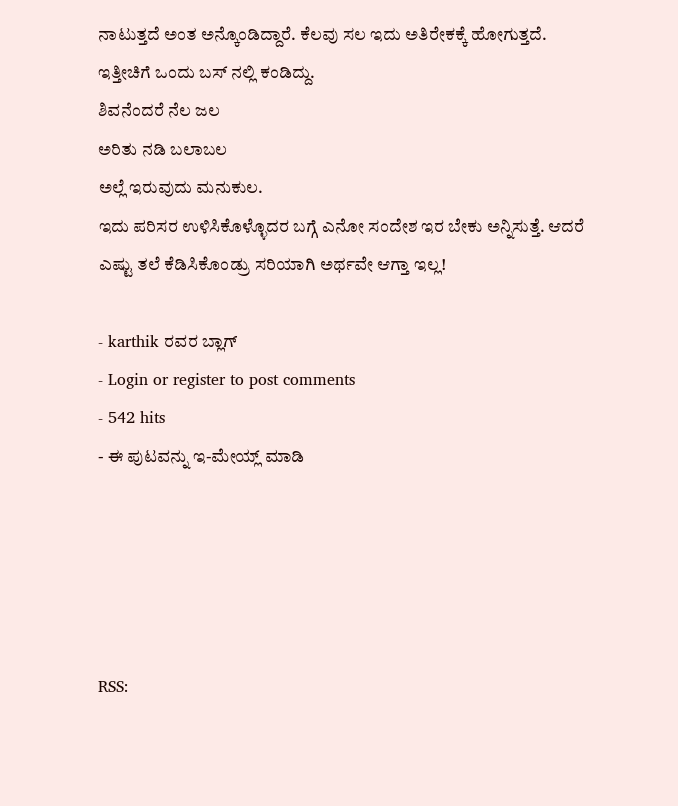ನಾಟುತ್ತದೆ ಅಂತ ಅನ್ಕೊಂಡಿದ್ದಾರೆ. ಕೆಲವು ಸಲ ಇದು ಅತಿರೇಕಕ್ಕೆ ಹೋಗುತ್ತದೆ.
ಇತ್ತೀಚಿಗೆ ಒಂದು ಬಸ್ ನಲ್ಲಿ ಕಂಡಿದ್ದು.
ಶಿವನೆಂದರೆ ನೆಲ ಜಲ
ಅರಿತು ನಡಿ ಬಲಾಬಲ
ಅಲ್ಲೆ ಇರುವುದು ಮನುಕುಲ.
ಇದು ಪರಿಸರ ಉಳಿಸಿಕೊಳ್ಳೊದರ ಬಗ್ಗೆ ಎನೋ ಸಂದೇಶ ಇರ ಬೇಕು ಅನ್ನಿಸುತ್ತೆ. ಆದರೆ ಎಷ್ಟು ತಲೆ ಕೆಡಿಸಿಕೊಂಡ್ರು ಸರಿಯಾಗಿ ಅರ್ಥವೇ ಆಗ್ತಾ ಇಲ್ಲ!

- karthik ರವರ ಬ್ಲಾಗ್
- Login or register to post comments
- 542 hits
- ಈ ಪುಟವನ್ನು ಇ-ಮೇಯ್ಲ್ ಮಾಡಿ





RSS: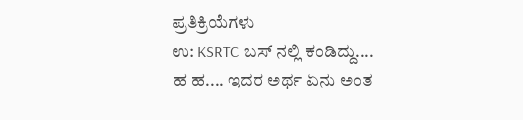ಪ್ರತಿಕ್ರಿಯೆಗಳು
ಉ: KSRTC ಬಸ್ ನಲ್ಲಿ ಕಂಡಿದ್ದು....
ಹ ಹ.... ಇದರ ಅರ್ಥ ಏನು ಅಂತ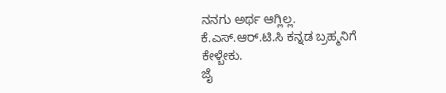ನನಗು ಅರ್ಥ ಆಗ್ಲಿಲ್ಲ.
ಕೆ.ಎಸ್.ಆರ್.ಟಿ.ಸಿ ಕನ್ನಡ ಬ್ರಹ್ಮನಿಗೆ ಕೇಳ್ಬೇಕು.
ಜೈ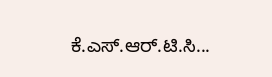ಕೆ.ಎಸ್.ಆರ್.ಟಿ.ಸಿ...